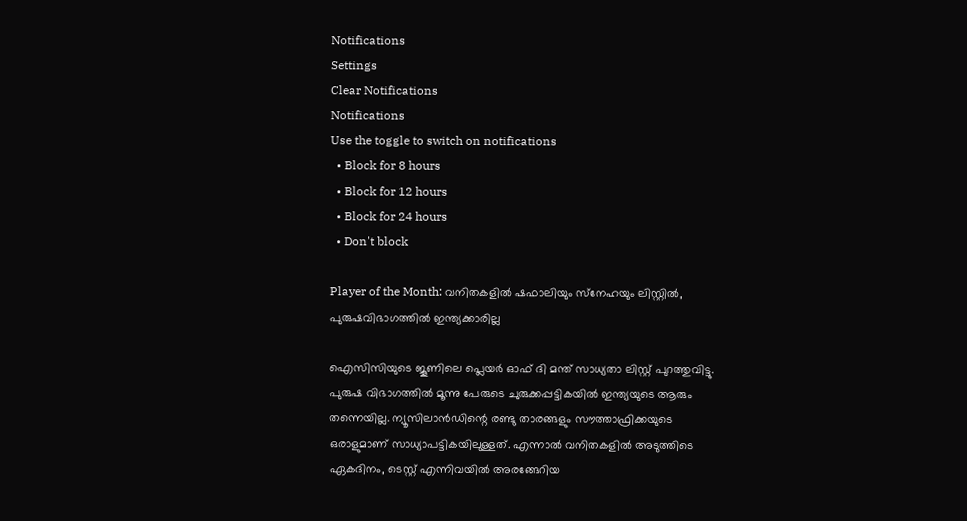Notifications
Settings
Clear Notifications
Notifications
Use the toggle to switch on notifications
  • Block for 8 hours
  • Block for 12 hours
  • Block for 24 hours
  • Don't block

Player of the Month: വനിതകളില്‍ ഷഫാലിയും സ്‌നേഹയും ലിസ്റ്റില്‍, പുരുഷവിഭാഗത്തില്‍ ഇന്ത്യക്കാരില്ല

ഐസിസിയുടെ ജൂണിലെ പ്ലെയര്‍ ഓഫ് ദി മന്ത് സാധ്യതാ ലിസ്റ്റ് പുറത്തുവിട്ടു. പുരുഷ വിഭാഗത്തില്‍ മൂന്നു പേരുടെ ചുരുക്കപ്പട്ടികയില്‍ ഇന്ത്യയുടെ ആരും തന്നെയില്ല. ന്യൂസിലാന്‍ഡിന്റെ രണ്ടു താരങ്ങളും സൗത്താഫ്രിക്കയുടെ ഒരാളുമാണ് സാധ്യാപട്ടികയിലുള്ളത്. എന്നാല്‍ വനിതകളില്‍ അടുത്തിടെ ഏകദിനം, ടെസ്റ്റ് എന്നിവയില്‍ അരങ്ങേറിയ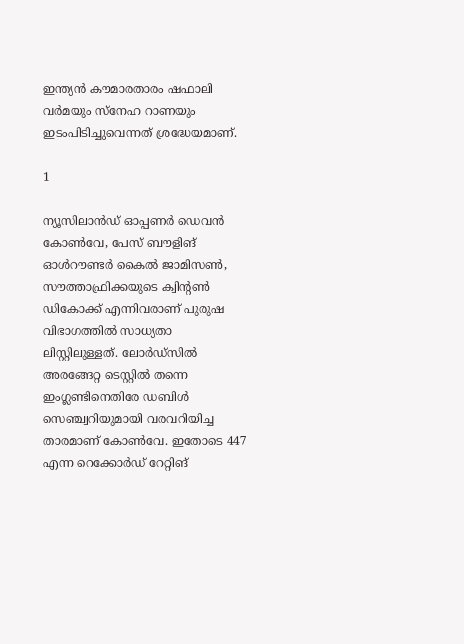ഇന്ത്യന്‍ കൗമാരതാരം ഷഫാലി വര്‍മയും സ്‌നേഹ റാണയും ഇടംപിടിച്ചുവെന്നത് ശ്രദ്ധേയമാണ്.

1

ന്യൂസിലാന്‍ഡ് ഓപ്പണര്‍ ഡെവന്‍ കോണ്‍വേ, പേസ് ബൗളിങ് ഓള്‍റൗണ്ടര്‍ കൈല്‍ ജാമിസണ്‍, സൗത്താഫ്രിക്കയുടെ ക്വിന്റണ്‍ ഡികോക്ക് എന്നിവരാണ് പുരുഷ വിഭാഗത്തില്‍ സാധ്യതാ ലിസ്റ്റിലുള്ളത്. ലോര്‍ഡ്‌സില്‍ അരങ്ങേറ്റ ടെസ്റ്റില്‍ തന്നെ ഇംഗ്ലണ്ടിനെതിരേ ഡബിള്‍ സെഞ്ച്വറിയുമായി വരവറിയിച്ച താരമാണ് കോണ്‍വേ. ഇതോടെ 447 എന്ന റെക്കോര്‍ഡ് റേറ്റിങ്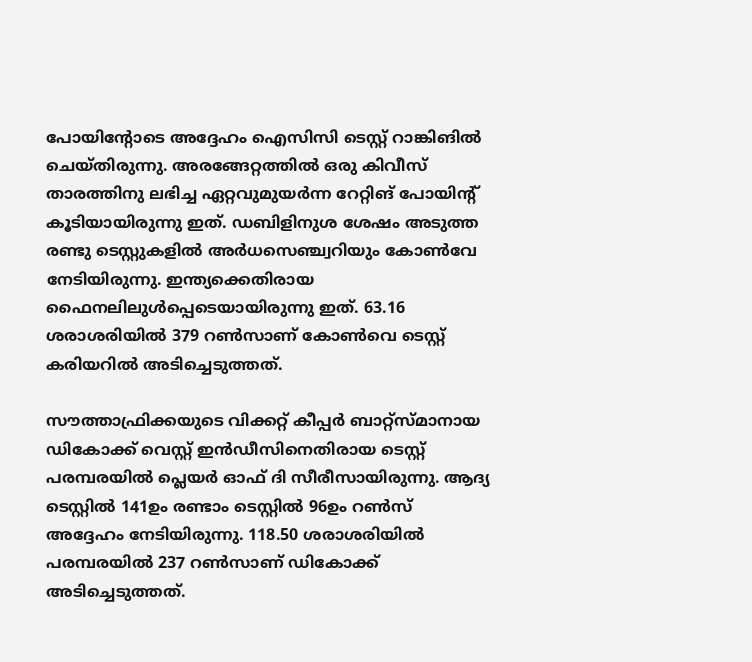പോയിന്റോടെ അദ്ദേഹം ഐസിസി ടെസ്റ്റ് റാങ്കിങില്‍ ചെയ്തിരുന്നു. അരങ്ങേറ്റത്തില്‍ ഒരു കിവീസ് താരത്തിനു ലഭിച്ച ഏറ്റവുമുയര്‍ന്ന റേറ്റിങ് പോയിന്റ് കൂടിയായിരുന്നു ഇത്. ഡബിളിനുശ ശേഷം അടുത്ത രണ്ടു ടെസ്റ്റുകളില്‍ അര്‍ധസെഞ്ച്വറിയും കോണ്‍വേ നേടിയിരുന്നു. ഇന്ത്യക്കെതിരായ ഫൈനലിലുള്‍പ്പെടെയായിരുന്നു ഇത്. 63.16 ശരാശരിയില്‍ 379 റണ്‍സാണ് കോണ്‍വെ ടെസ്റ്റ് കരിയറില്‍ അടിച്ചെടുത്തത്.

സൗത്താഫ്രിക്കയുടെ വിക്കറ്റ് കീപ്പര്‍ ബാറ്റ്‌സ്മാനായ ഡികോക്ക് വെസ്റ്റ് ഇന്‍ഡീസിനെതിരായ ടെസ്റ്റ് പരമ്പരയില്‍ പ്ലെയര്‍ ഓഫ് ദി സീരീസായിരുന്നു. ആദ്യ ടെസ്റ്റില്‍ 141ഉം രണ്ടാം ടെസ്റ്റില്‍ 96ഉം റണ്‍സ് അദ്ദേഹം നേടിയിരുന്നു. 118.50 ശരാശരിയില്‍ പരമ്പരയില്‍ 237 റണ്‍സാണ് ഡികോക്ക് അടിച്ചെടുത്തത്.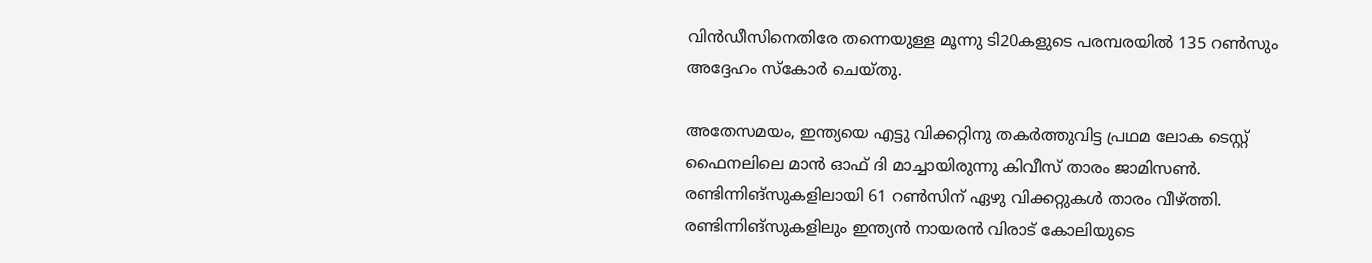വിന്‍ഡീസിനെതിരേ തന്നെയുള്ള മൂന്നു ടി20കളുടെ പരമ്പരയില്‍ 135 റണ്‍സും അദ്ദേഹം സ്‌കോര്‍ ചെയ്തു.

അതേസമയം, ഇന്ത്യയെ എട്ടു വിക്കറ്റിനു തകര്‍ത്തുവിട്ട പ്രഥമ ലോക ടെസ്റ്റ് ഫൈനലിലെ മാന്‍ ഓഫ് ദി മാച്ചായിരുന്നു കിവീസ് താരം ജാമിസണ്‍. രണ്ടിന്നിങ്‌സുകളിലായി 61 റണ്‍സിന് ഏഴു വിക്കറ്റുകള്‍ താരം വീഴ്ത്തി. രണ്ടിന്നിങ്‌സുകളിലും ഇന്ത്യന്‍ നായരന്‍ വിരാട് കോലിയുടെ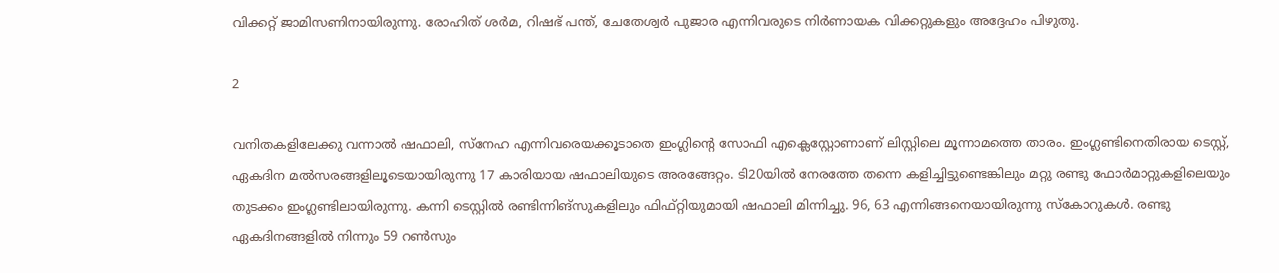വിക്കറ്റ് ജാമിസണിനായിരുന്നു. രോഹിത് ശര്‍മ, റിഷഭ് പന്ത്, ചേതേശ്വര്‍ പുജാര എന്നിവരുടെ നിര്‍ണായക വിക്കറ്റുകളും അദ്ദേഹം പിഴുതു.

2

വനിതകളിലേക്കു വന്നാല്‍ ഷഫാലി, സ്‌നേഹ എന്നിവരെയക്കൂടാതെ ഇംഗ്ലിന്റെ സോഫി എക്ലെസ്റ്റോണാണ് ലിസ്റ്റിലെ മൂന്നാമത്തെ താരം. ഇംഗ്ലണ്ടിനെതിരായ ടെസ്റ്റ്, ഏകദിന മല്‍സരങ്ങളിലൂടെയായിരുന്നു 17 കാരിയായ ഷഫാലിയുടെ അരങ്ങേറ്റം. ടി20യില്‍ നേരത്തേ തന്നെ കളിച്ചിട്ടുണ്ടെങ്കിലും മറ്റു രണ്ടു ഫോര്‍മാറ്റുകളിലെയും തുടക്കം ഇംഗ്ലണ്ടിലായിരുന്നു. കന്നി ടെസ്റ്റില്‍ രണ്ടിന്നിങ്‌സുകളിലും ഫിഫ്റ്റിയുമായി ഷഫാലി മിന്നിച്ചു. 96, 63 എന്നിങ്ങനെയായിരുന്നു സ്‌കോറുകള്‍. രണ്ടു ഏകദിനങ്ങളില്‍ നിന്നും 59 റണ്‍സും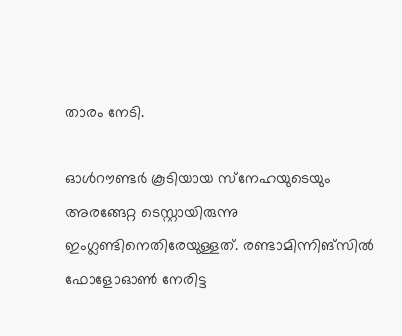താരം നേടി.

ഓള്‍റൗണ്ടര്‍ കൂടിയായ സ്‌നേഹയുടെയും അരങ്ങേറ്റ ടെസ്റ്റായിരുന്നു ഇംഗ്ലണ്ടിനെതിരേയുള്ളത്. രണ്ടാമിന്നിങ്‌സില്‍ ഫോളോഓണ്‍ നേരിട്ട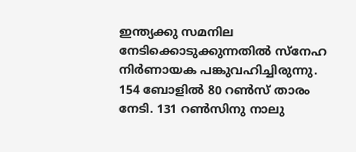ഇന്ത്യക്കു സമനില നേടിക്കൊടുക്കുന്നതില്‍ സ്‌നേഹ നിര്‍ണായക പങ്കുവഹിച്ചിരുന്നു. 154 ബോളില്‍ 80 റണ്‍സ് താരം നേടി. 131 റണ്‍സിനു നാലു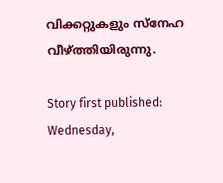വിക്കറ്റുകളും സ്‌നേഹ വീഴ്ത്തിയിരുന്നു.

Story first published: Wednesday,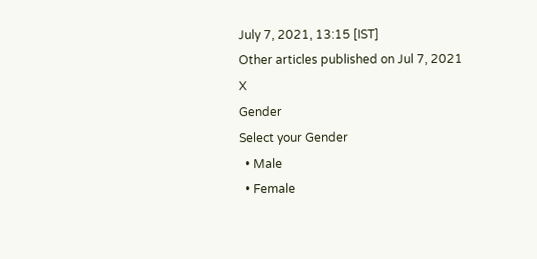July 7, 2021, 13:15 [IST]
Other articles published on Jul 7, 2021
X
Gender
Select your Gender
  • Male
  • Female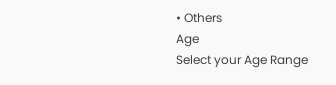• Others
Age
Select your Age Range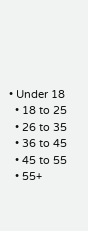• Under 18
  • 18 to 25
  • 26 to 35
  • 36 to 45
  • 45 to 55
  • 55+